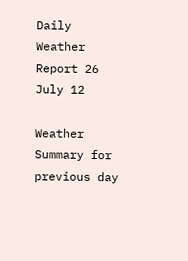Daily Weather Report 26 July 12

Weather Summary for previous day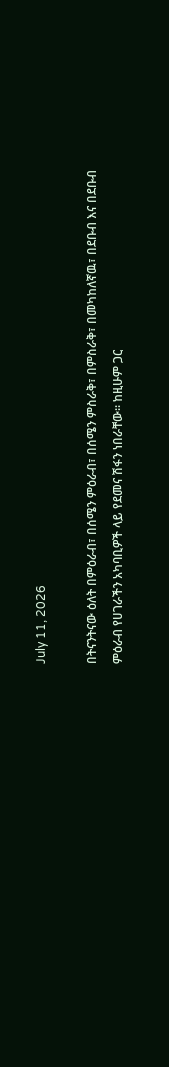July 11, 2026

በትናንትናው ዕለት በምዕራብ፣ በሰሜን ምዕራብ፣ በሰሜን ምስራቅ፣ በምስራቅ፣ በመካከለኛዉ፣ በደቡብ እና በደቡብ ምዕራብ የሀገራችን አካባቢዎች ላይ የደመና ሽፋን ነበራቸው፡፡ ከዚሁም ጋር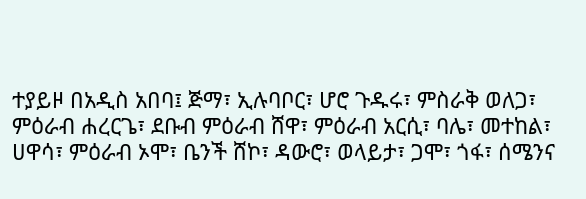ተያይዞ በአዲስ አበባ፤ ጅማ፣ ኢሉባቦር፣ ሆሮ ጉዱሩ፣ ምስራቅ ወለጋ፣ ምዕራብ ሐረርጌ፣ ደቡብ ምዕራብ ሸዋ፣ ምዕራብ አርሲ፣ ባሌ፣ መተከል፣ ሀዋሳ፣ ምዕራብ ኦሞ፣ ቤንች ሸኮ፣ ዳውሮ፣ ወላይታ፣ ጋሞ፣ ጎፋ፣ ሰሜንና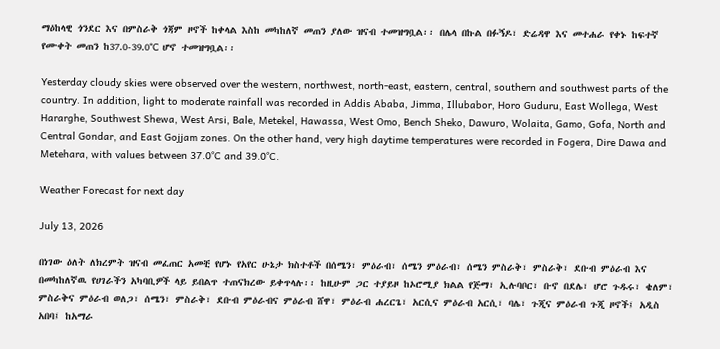ማዕከላዊ ጎንደር እና በምስራቅ ጎጃም ዞኖች ከቀላል እስከ መካከለኛ መጠን ያለው ዝናብ ተመዝግቧል፡፡ በሌላ በኩል በፉኝዶ፣ ድሬዳዋ እና መተሐራ የቀኑ ከፍተኛ የሙቀት መጠን ከ37.0-39.0°C ሆኖ ተመዝግቧል፡፡

Yesterday cloudy skies were observed over the western, northwest, north‑east, eastern, central, southern and southwest parts of the country. In addition, light to moderate rainfall was recorded in Addis Ababa, Jimma, Illubabor, Horo Guduru, East Wollega, West Hararghe, Southwest Shewa, West Arsi, Bale, Metekel, Hawassa, West Omo, Bench Sheko, Dawuro, Wolaita, Gamo, Gofa, North and Central Gondar, and East Gojjam zones. On the other hand, very high daytime temperatures were recorded in Fogera, Dire Dawa and Metehara, with values between 37.0°C and 39.0°C.

Weather Forecast for next day

July 13, 2026

በነገው ዕለት ለክረምት ዝናብ መፈጠር አመቺ የሆኑ የአየር ሁኔታ ክስተቶች በሰሜን፣ ምዕራብ፣ ሰሜን ምዕራብ፣ ሰሜን ምስራቅ፣ ምስራቅ፣ ደቡብ ምዕራብ እና በመካከለኛዉ የሀገራችን አካባቢዎች ላይ ይበልጥ ተጠናክረው ይቀጥላሉ፡፡ ከዚሁም ጋር ተያይዞ ከኦሮሚያ ክልል የጅማ፣ ኢሉባቦር፣ ቡኖ በደሌ፣ ሆሮ ጉዱሩ፣ ቄለም፣ ምስራቅና ምዕራብ ወለጋ፣ ሰሜን፣ ምስራቅ፣ ደቡብ ምዕራብና ምዕራብ ሸዋ፣ ምዕራብ ሐረርጌ፣ አርሲና ምዕራብ አርሲ፣ ባሌ፣ ጉጂና ምዕራብ ጉጂ ዞኖች፤ አዲስ አበባ፤ ከአማራ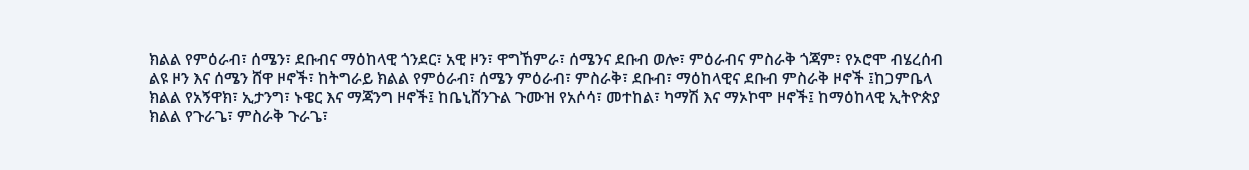ክልል የምዕራብ፣ ሰሜን፣ ደቡብና ማዕከላዊ ጎንደር፣ አዊ ዞን፣ ዋግኸምራ፣ ሰሜንና ደቡብ ወሎ፣ ምዕራብና ምስራቅ ጎጃም፣ የኦሮሞ ብሄረሰብ ልዩ ዞን እና ሰሜን ሸዋ ዞኖች፣ ከትግራይ ክልል የምዕራብ፣ ሰሜን ምዕራብ፣ ምስራቅ፣ ደቡብ፣ ማዕከላዊና ደቡብ ምስራቅ ዞኖች ፤ከጋምቤላ ክልል የአኝዋክ፣ ኢታንግ፣ ኑዌር እና ማጃንግ ዞኖች፤ ከቤኒሸንጉል ጉሙዝ የአሶሳ፣ መተከል፣ ካማሽ እና ማኦኮሞ ዞኖች፤ ከማዕከላዊ ኢትዮጵያ ክልል የጉራጌ፣ ምስራቅ ጉራጌ፣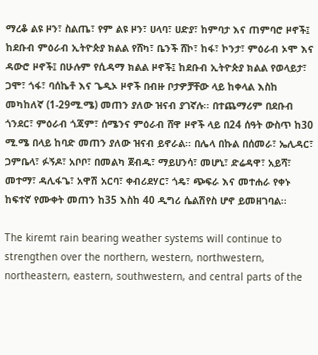ማረቆ ልዩ ዞን፣ ስልጤ፣ የም ልዩ ዞን፣ ሀላባ፣ ሀድያ፣ ከምባታ እና ጠምባሮ ዞኖች፤ ከደቡብ ምዕራብ ኢትዮጵያ ክልል የሸካ፣ ቤንች ሸኮ፣ ከፋ፣ ኮንታ፣ ምዕራብ ኦሞ እና ዳውሮ ዞኖች፤ በሁሉም የሲዳማ ክልል ዞኖች፤ ከደቡብ ኢትዮጵያ ክልል የወላይታ፣ ጋሞ፣ ጎፋ፣ ባሰኬቶ እና ጌዲኦ ዞኖች በብዙ ቦታዎቻቸው ላይ ከቀላል እስከ መካከለኛ (1-29ሚ.ሜ) መጠን ያለው ዝናብ ያገኛሉ፡፡ በተጨማሪም በደቡብ ጎንደር፣ ምዕራብ ጎጃም፣ ሰሜንና ምዕራብ ሸዋ ዞኖች ላይ በ24 ሰዓት ውስጥ ከ30 ሚ.ሜ በላይ ከባድ መጠን ያለው ዝናብ ይኖራል፡፡ በሌላ በኩል በሰመራ፣ ኤሊዳር፣ ጋምቤላ፣ ፉኝዶ፣ አቦቦ፣ በመልካ ጀብዱ፣ ማይሀንሳ፣ መሆኒ፣ ድሬዳዋ፣ አይሻ፣ መተማ፣ ዳሊፋጌ፣ አዋሽ አርባ፣ ቀብሪደሃር፣ ጎዴ፣ ጭፍራ እና መተሐራ የቀኑ ከፍተኛ የሙቀት መጠን ከ35 እስከ 40 ዲግሪ ሴልሽየስ ሆኖ ይመዘገባል፡፡

The kiremt rain bearing weather systems will continue to strengthen over the northern, western, northwestern, northeastern, eastern, southwestern, and central parts of the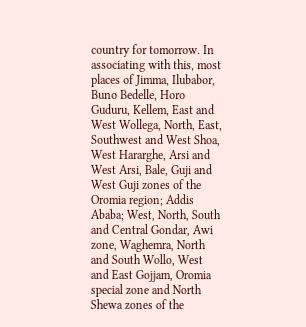country for tomorrow. In associating with this, most places of Jimma, Ilubabor, Buno Bedelle, Horo Guduru, Kellem, East and West Wollega, North, East, Southwest and West Shoa, West Hararghe, Arsi and West Arsi, Bale, Guji and West Guji zones of the Oromia region; Addis Ababa; West, North, South and Central Gondar, Awi zone, Waghemra, North and South Wollo, West and East Gojjam, Oromia special zone and North Shewa zones of the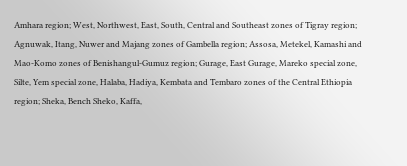Amhara region; West, Northwest, East, South, Central and Southeast zones of Tigray region; Agnuwak, Itang, Nuwer and Majang zones of Gambella region; Assosa, Metekel, Kamashi and Mao-Komo zones of Benishangul-Gumuz region; Gurage, East Gurage, Mareko special zone, Silte, Yem special zone, Halaba, Hadiya, Kembata and Tembaro zones of the Central Ethiopia region; Sheka, Bench Sheko, Kaffa,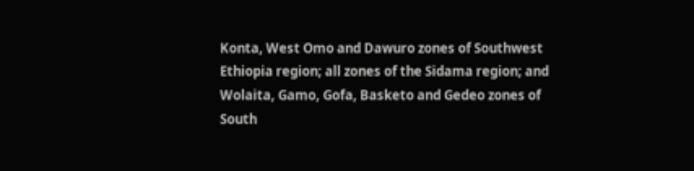Konta, West Omo and Dawuro zones of Southwest Ethiopia region; all zones of the Sidama region; and Wolaita, Gamo, Gofa, Basketo and Gedeo zones of South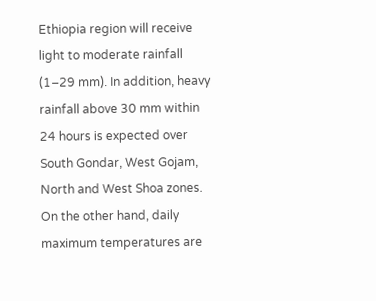Ethiopia region will receive light to moderate rainfall (1–29 mm). In addition, heavy rainfall above 30 mm within 24 hours is expected over South Gondar, West Gojam, North and West Shoa zones. On the other hand, daily maximum temperatures are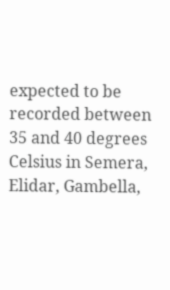expected to be recorded between 35 and 40 degrees Celsius in Semera, Elidar, Gambella,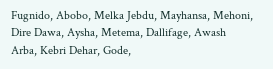Fugnido, Abobo, Melka Jebdu, Mayhansa, Mehoni, Dire Dawa, Aysha, Metema, Dallifage, Awash Arba, Kebri Dehar, Gode,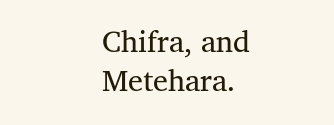Chifra, and Metehara.